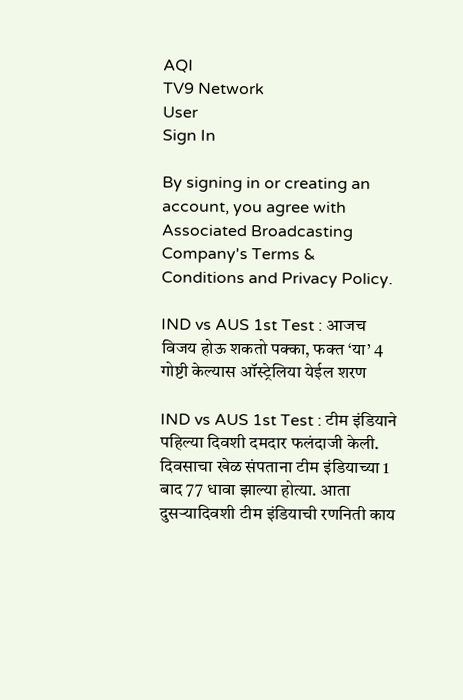AQI
TV9 Network
User
Sign In

By signing in or creating an account, you agree with Associated Broadcasting Company's Terms & Conditions and Privacy Policy.

IND vs AUS 1st Test : आजच विजय होऊ शकतो पक्का, फक्त ‘या’ 4 गोष्टी केल्यास ऑस्ट्रेलिया येईल शरण

IND vs AUS 1st Test : टीम इंडियाने पहिल्या दिवशी दमदार फलंदाजी केली. दिवसाचा खेळ संपताना टीम इंडियाच्या 1 बाद 77 धावा झाल्या होत्या. आता दुसऱ्यादिवशी टीम इंडियाची रणनिती काय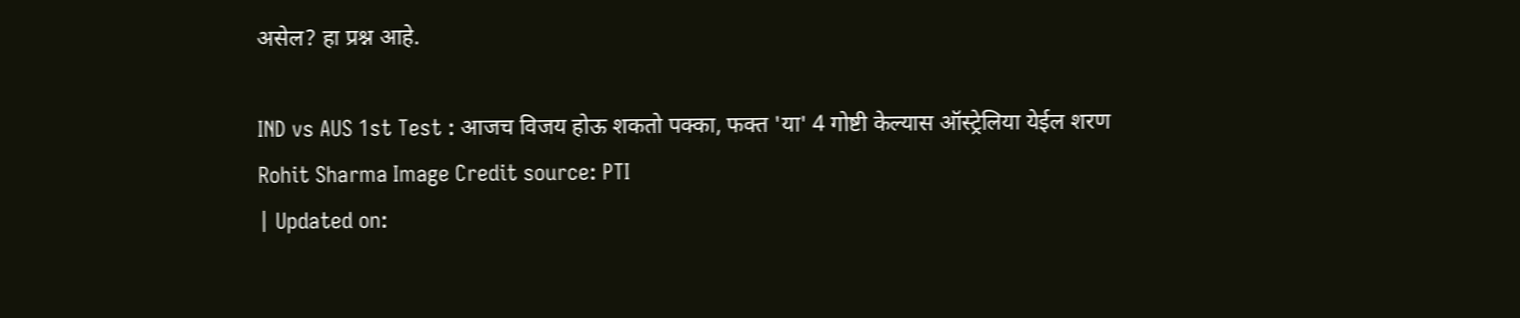असेल? हा प्रश्न आहे.

IND vs AUS 1st Test : आजच विजय होऊ शकतो पक्का, फक्त 'या' 4 गोष्टी केल्यास ऑस्ट्रेलिया येईल शरण
Rohit Sharma Image Credit source: PTI
| Updated on: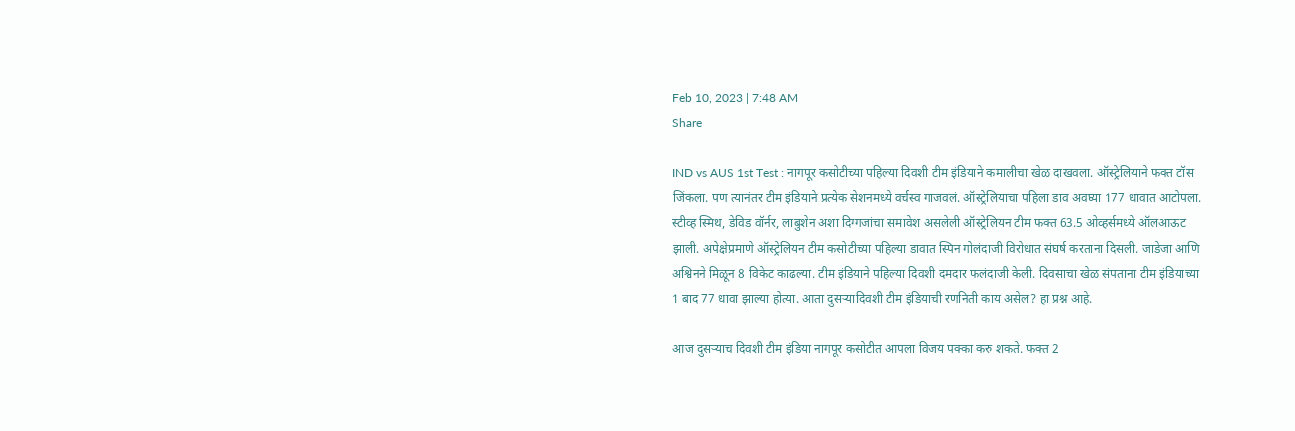Feb 10, 2023 | 7:48 AM
Share

IND vs AUS 1st Test : नागपूर कसोटीच्या पहिल्या दिवशी टीम इंडियाने कमालीचा खेळ दाखवला. ऑस्ट्रेलियाने फक्त टॉस जिंकला. पण त्यानंतर टीम इंडियाने प्रत्येक सेशनमध्ये वर्चस्व गाजवलं. ऑस्ट्रेलियाचा पहिला डाव अवघ्या 177 धावात आटोपला. स्टीव्ह स्मिथ, डेविड वॉर्नर, लाबुशेन अशा दिग्गजांचा समावेश असलेली ऑस्ट्रेलियन टीम फक्त 63.5 ओव्हर्समध्ये ऑलआऊट झाली. अपेक्षेप्रमाणे ऑस्ट्रेलियन टीम कसोटीच्या पहिल्या डावात स्पिन गोलंदाजी विरोधात संघर्ष करताना दिसली. जाडेजा आणि अश्विनने मिळून 8 विकेट काढल्या. टीम इंडियाने पहिल्या दिवशी दमदार फलंदाजी केली. दिवसाचा खेळ संपताना टीम इंडियाच्या 1 बाद 77 धावा झाल्या होत्या. आता दुसऱ्यादिवशी टीम इंडियाची रणनिती काय असेल? हा प्रश्न आहे.

आज दुसऱ्याच दिवशी टीम इंडिया नागपूर कसोटीत आपला विजय पक्का करु शकते. फक्त 2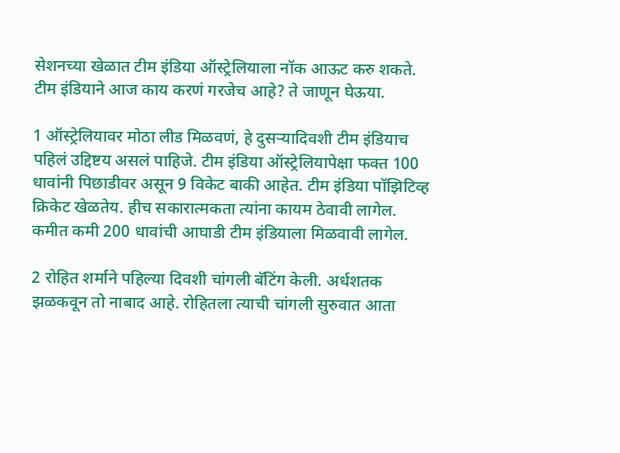सेशनच्या खेळात टीम इंडिया ऑस्ट्रेलियाला नॉक आऊट करु शकते. टीम इंडियाने आज काय करणं गरजेच आहे? ते जाणून घेऊया.

1 ऑस्ट्रेलियावर मोठा लीड मिळवणं, हे दुसऱ्यादिवशी टीम इंडियाच पहिलं उद्दिष्टय असलं पाहिजे. टीम इंडिया ऑस्ट्रेलियापेक्षा फक्त 100 धावांनी पिछाडीवर असून 9 विकेट बाकी आहेत. टीम इंडिया पॉझिटिव्ह क्रिकेट खेळतेय. हीच सकारात्मकता त्यांना कायम ठेवावी लागेल. कमीत कमी 200 धावांची आघाडी टीम इंडियाला मिळवावी लागेल.

2 रोहित शर्माने पहिल्या दिवशी चांगली बॅटिंग केली. अर्धशतक झळकवून तो नाबाद आहे. रोहितला त्याची चांगली सुरुवात आता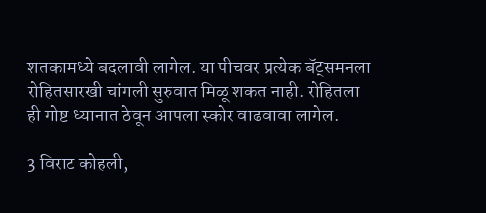शतकामध्ये बदलावी लागेल. या पीचवर प्रत्येक बॅट्समनला रोहितसारखी चांगली सुरुवात मिळू शकत नाही. रोहितला ही गोष्ट ध्यानात ठेवून आपला स्कोर वाढवावा लागेल.

3 विराट कोहली,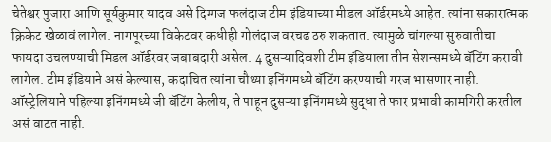चेतेश्वर पुजारा आणि सूर्यकुमार यादव असे दिग्गज फलंदाज टीम इंडियाच्या मीडल ऑर्डरमध्ये आहेत. त्यांना सकारात्मक क्रिकेट खेळावं लागेल. नागपूरच्या विकेटवर कधीही गोलंदाज वरचढ ठरु शकतात. त्यामुळे चांगल्या सुरुवातीचा फायदा उचलण्याची मिडल ऑर्डरवर जबाबदारी असेल. 4 दुसऱ्यादिवशी टीम इंडियाला तीन सेशन्समध्ये बॅटिंग करावी लागेल. टीम इंडियाने असं केल्यास, कदाचित त्यांना चौथ्या इनिंगमध्ये बॅटिंग करण्याची गरज भासणार नाही. ऑस्ट्रेलियाने पहिल्या इनिंगमध्ये जी बॅटिंग केलीय, ते पाहून दुसऱ्या इनिंगमध्ये सुद्धा ते फार प्रभावी कामगिरी करतील असं वाटत नाही.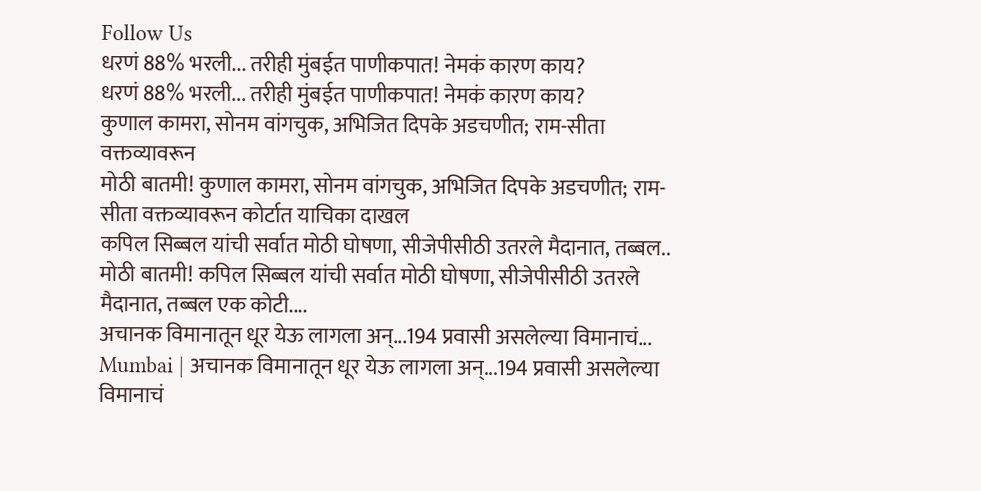Follow Us
धरणं 88% भरली... तरीही मुंबईत पाणीकपात! नेमकं कारण काय?
धरणं 88% भरली... तरीही मुंबईत पाणीकपात! नेमकं कारण काय?
कुणाल कामरा, सोनम वांगचुक, अभिजित दिपके अडचणीत; राम-सीता वक्तव्यावरून
मोठी बातमी! कुणाल कामरा, सोनम वांगचुक, अभिजित दिपके अडचणीत; राम-सीता वक्तव्यावरून कोर्टात याचिका दाखल
कपिल सिब्बल यांची सर्वात मोठी घोषणा, सीजेपीसीठी उतरले मैदानात, तब्बल..
मोठी बातमी! कपिल सिब्बल यांची सर्वात मोठी घोषणा, सीजेपीसीठी उतरले मैदानात, तब्बल एक कोटी....
अचानक विमानातून धूर येऊ लागला अन्...194 प्रवासी असलेल्या विमानाचं...
Mumbai | अचानक विमानातून धूर येऊ लागला अन्...194 प्रवासी असलेल्या विमानाचं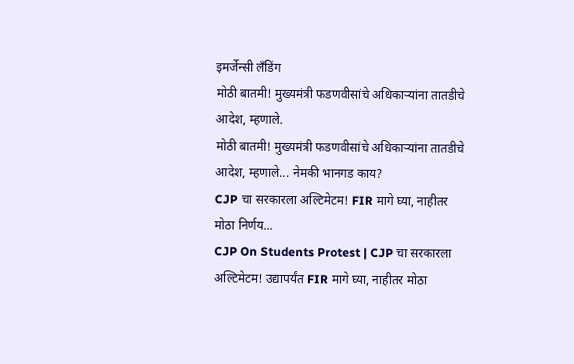इमर्जेन्सी लँडिंग
मोठी बातमी! मुख्यमंत्री फडणवीसांचे अधिकाऱ्यांना तातडीचे आदेश, म्हणाले.
मोठी बातमी! मुख्यमंत्री फडणवीसांचे अधिकाऱ्यांना तातडीचे आदेश, म्हणाले... नेमकी भानगड काय?
CJP चा सरकारला अल्टिमेटम! FIR मागे घ्या, नाहीतर मोठा निर्णय...
CJP On Students Protest | CJP चा सरकारला अल्टिमेटम! उद्यापर्यंत FIR मागे घ्या, नाहीतर मोठा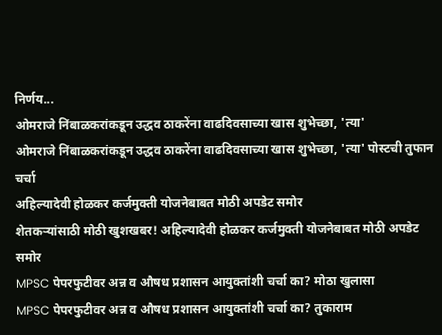निर्णय...
ओमराजे निंबाळकरांकडून उद्धव ठाकरेंना वाढदिवसाच्या खास शुभेच्छा, 'त्या'
ओमराजे निंबाळकरांकडून उद्धव ठाकरेंना वाढदिवसाच्या खास शुभेच्छा, 'त्या' पोस्टची तुफान चर्चा
अहिल्यादेवी होळकर कर्जमुक्ती योजनेबाबत मोठी अपडेट समोर
शेतकऱ्यांसाठी मोठी खुशखबर! अहिल्यादेवी होळकर कर्जमुक्ती योजनेबाबत मोठी अपडेट समोर
MPSC पेपरफुटीवर अन्न व औषध प्रशासन आयुक्तांशी चर्चा का? मोठा खुलासा
MPSC पेपरफुटीवर अन्न व औषध प्रशासन आयुक्तांशी चर्चा का? तुकाराम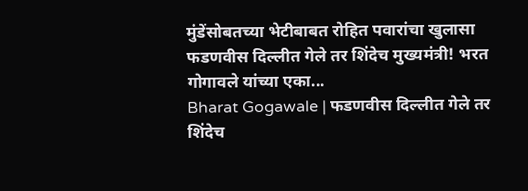मुंडेंसोबतच्या भेटीबाबत रोहित पवारांचा खुलासा
फडणवीस दिल्लीत गेले तर शिंदेच मुख्यमंत्री! भरत गोगावले यांच्या एका...
Bharat Gogawale | फडणवीस दिल्लीत गेले तर शिंदेच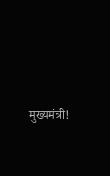मुख्यमंत्री!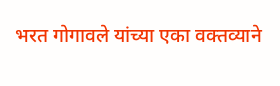भरत गोगावले यांच्या एका वक्तव्याने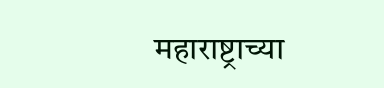महाराष्ट्राच्या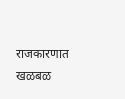राजकारणात खळबळ